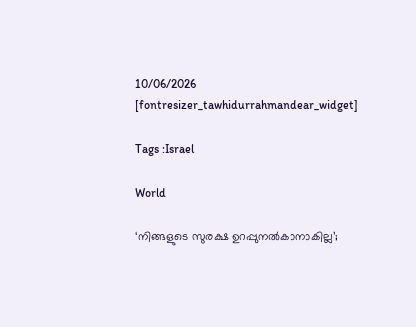10/06/2026
[fontresizer_tawhidurrahmandear_widget]

Tags :Israel

World

‘നിങ്ങളുടെ സുരക്ഷ ഉറപ്പുനല്‍കാനാകില്ല’;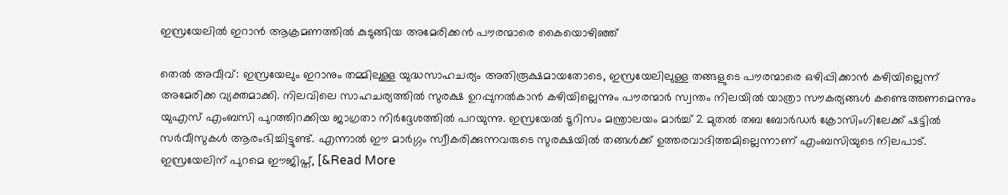ഇസ്രയേലില്‍ ഇറാന്‍ ആക്രമണത്തില്‍ കുടുങ്ങിയ അമേരിക്കൻ പൗരന്മാരെ കൈയൊഴിഞ്ഞ്

തെൽ അവീവ്: ഇസ്രയേലും ഇറാനും തമ്മിലുള്ള യുദ്ധസാഹചര്യം അതിരൂക്ഷമായതോടെ, ഇസ്രയേലിലുള്ള തങ്ങളുടെ പൗരന്മാരെ ഒഴിപ്പിക്കാൻ കഴിയില്ലെന്ന് അമേരിക്ക വ്യക്തമാക്കി. നിലവിലെ സാഹചര്യത്തിൽ സുരക്ഷ ഉറപ്പുനൽകാൻ കഴിയില്ലെന്നും പൗരന്മാർ സ്വന്തം നിലയിൽ യാത്രാ സൗകര്യങ്ങൾ കണ്ടെത്തണമെന്നും യുഎസ് എംബസി പുറത്തിറക്കിയ ജാഗ്രതാ നിർദ്ദേശത്തിൽ പറയുന്നു. ഇസ്രയേൽ ടൂറിസം മന്ത്രാലയം മാർച്ച് 2 മുതൽ തബ ബോർഡർ ക്രോസിംഗിലേക്ക് ഷട്ടിൽ സർവീസുകൾ ആരംഭിച്ചിട്ടുണ്ട്. എന്നാൽ ഈ മാർഗ്ഗം സ്വീകരിക്കുന്നവരുടെ സുരക്ഷയിൽ തങ്ങൾക്ക് ഉത്തരവാദിത്തമില്ലെന്നാണ് എംബസിയുടെ നിലപാട്. ഇസ്രയേലിന് പുറമെ ഈജിപ്ത്, [&Read More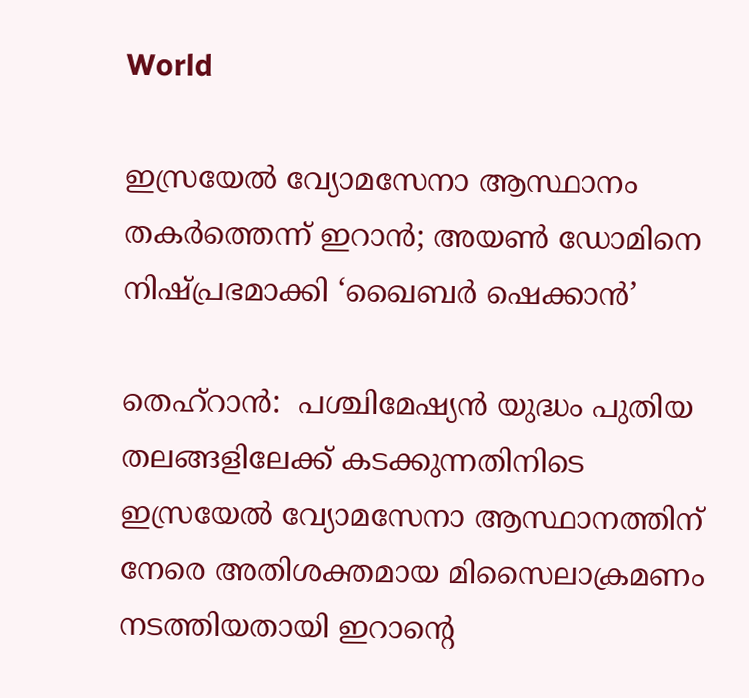World

ഇസ്രയേൽ വ്യോമസേനാ ആസ്ഥാനം തകർത്തെന്ന് ഇറാൻ; അയൺ ഡോമിനെ നിഷ്പ്രഭമാക്കി ‘ഖൈബർ ഷെക്കാൻ’

തെഹ്‌റാൻ:  പശ്ചിമേഷ്യൻ യുദ്ധം പുതിയ തലങ്ങളിലേക്ക് കടക്കുന്നതിനിടെ ഇസ്രയേൽ വ്യോമസേനാ ആസ്ഥാനത്തിന് നേരെ അതിശക്തമായ മിസൈലാക്രമണം നടത്തിയതായി ഇറാന്റെ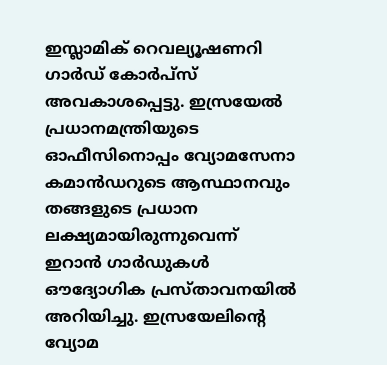ഇസ്ലാമിക് റെവല്യൂഷണറി ഗാർഡ് കോർപ്സ് അവകാശപ്പെട്ടു. ഇസ്രയേൽ പ്രധാനമന്ത്രിയുടെ ഓഫീസിനൊപ്പം വ്യോമസേനാ കമാൻഡറുടെ ആസ്ഥാനവും തങ്ങളുടെ പ്രധാന ലക്ഷ്യമായിരുന്നുവെന്ന് ഇറാൻ ഗാർഡുകൾ ഔദ്യോഗിക പ്രസ്താവനയിൽ അറിയിച്ചു. ഇസ്രയേലിന്റെ വ്യോമ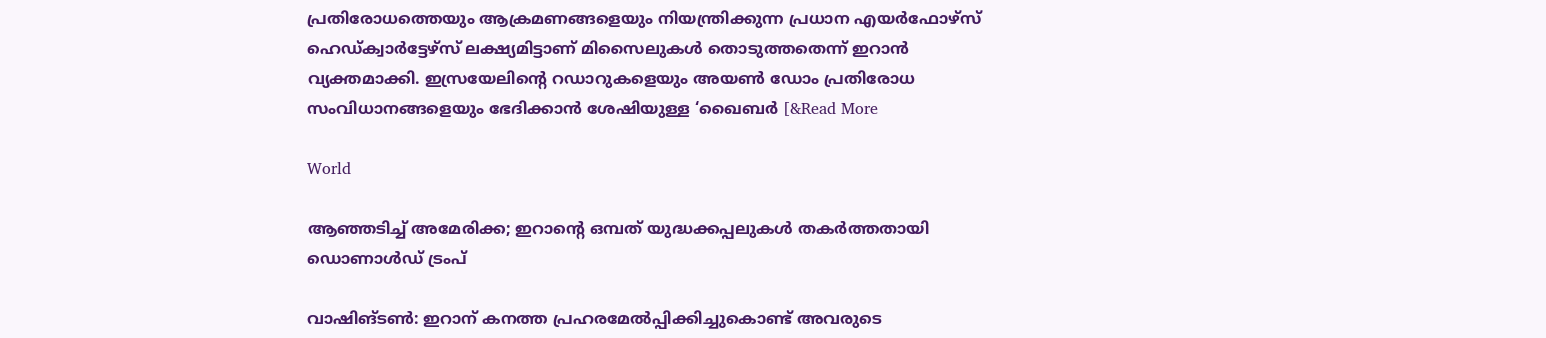പ്രതിരോധത്തെയും ആക്രമണങ്ങളെയും നിയന്ത്രിക്കുന്ന പ്രധാന എയർഫോഴ്സ് ഹെഡ്ക്വാർട്ടേഴ്സ് ലക്ഷ്യമിട്ടാണ് മിസൈലുകൾ തൊടുത്തതെന്ന് ഇറാൻ വ്യക്തമാക്കി. ഇസ്രയേലിന്റെ റഡാറുകളെയും അയൺ ഡോം പ്രതിരോധ സംവിധാനങ്ങളെയും ഭേദിക്കാൻ ശേഷിയുള്ള ‘ഖൈബർ [&Read More

World

ആഞ്ഞടിച്ച് അമേരിക്ക; ഇറാന്റെ ഒമ്പത് യുദ്ധക്കപ്പലുകൾ തകർത്തതായി ഡൊണാൾഡ് ട്രംപ്

വാഷിങ്ടൺ: ഇറാന് കനത്ത പ്രഹരമേൽപ്പിക്കിച്ചുകൊണ്ട് അവരുടെ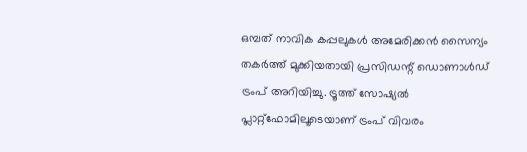ഒമ്പത് നാവിക കപ്പലുകൾ അമേരിക്കൻ സൈന്യം തകർത്ത് മുക്കിയതായി പ്രസിഡന്റ് ഡൊണാൾഡ് ട്രംപ് അറിയിച്ചു. ട്രൂത്ത് സോഷ്യൽ പ്ലാറ്റ്‌ഫോമിലൂടെയാണ് ട്രംപ് വിവരം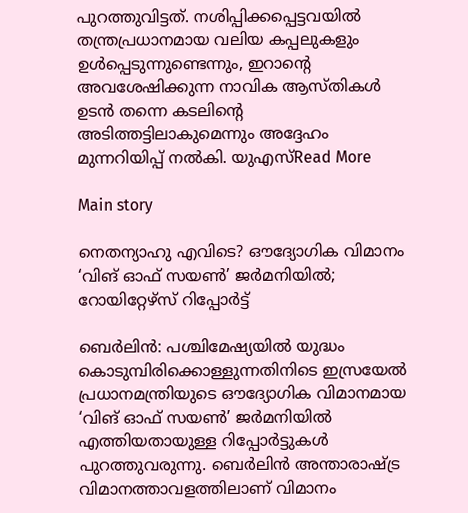പുറത്തുവിട്ടത്. നശിപ്പിക്കപ്പെട്ടവയിൽ തന്ത്രപ്രധാനമായ വലിയ കപ്പലുകളും ഉൾപ്പെടുന്നുണ്ടെന്നും, ഇറാന്റെ അവശേഷിക്കുന്ന നാവിക ആസ്തികൾ ഉടൻ തന്നെ കടലിന്റെ അടിത്തട്ടിലാകുമെന്നും അദ്ദേഹം മുന്നറിയിപ്പ് നൽകി. യുഎസ്Read More

Main story

നെതന്യാഹു എവിടെ? ഔദ്യോഗിക വിമാനം ‘വിങ് ഓഫ് സയൺ’ ജർമനിയിൽ; റോയിറ്റേഴ്‌സ് റിപ്പോർട്ട്‌

ബെർലിൻ: പശ്ചിമേഷ്യയിൽ യുദ്ധം കൊടുമ്പിരിക്കൊള്ളുന്നതിനിടെ ഇസ്രയേൽ പ്രധാനമന്ത്രിയുടെ ഔദ്യോഗിക വിമാനമായ ‘വിങ് ഓഫ് സയൺ’ ജർമനിയിൽ എത്തിയതായുള്ള റിപ്പോർട്ടുകൾ പുറത്തുവരുന്നു. ബെർലിൻ അന്താരാഷ്ട്ര വിമാനത്താവളത്തിലാണ് വിമാനം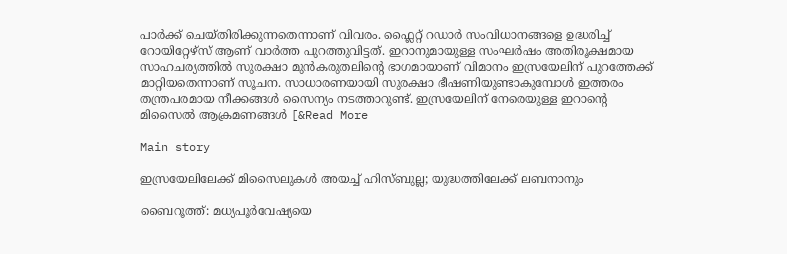പാർക്ക് ചെയ്തിരിക്കുന്നതെന്നാണ് വിവരം. ഫ്ലൈറ്റ് റഡാർ സംവിധാനങ്ങളെ ഉദ്ധരിച്ച് റോയിറ്റേഴ്സ് ആണ് വാർത്ത പുറത്തുവിട്ടത്. ഇറാനുമായുള്ള സംഘർഷം അതിരൂക്ഷമായ സാഹചര്യത്തിൽ സുരക്ഷാ മുൻകരുതലിന്റെ ഭാഗമായാണ് വിമാനം ഇസ്രയേലിന് പുറത്തേക്ക് മാറ്റിയതെന്നാണ് സൂചന. സാധാരണയായി സുരക്ഷാ ഭീഷണിയുണ്ടാകുമ്പോൾ ഇത്തരം തന്ത്രപരമായ നീക്കങ്ങൾ സൈന്യം നടത്താറുണ്ട്. ഇസ്രയേലിന് നേരെയുള്ള ഇറാന്റെ മിസൈൽ ആക്രമണങ്ങൾ [&Read More

Main story

ഇസ്രയേലിലേക്ക് മിസൈലുകൾ അയച്ച് ഹിസ്ബുല്ല; യുദ്ധത്തിലേക്ക് ലബനാനും

ബൈറൂത്ത്: മധ്യപൂർവേഷ്യയെ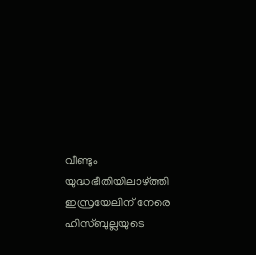വീണ്ടും യുദ്ധഭീതിയിലാഴ്ത്തി ഇസ്രയേലിന് നേരെ ഹിസ്ബുല്ലയുടെ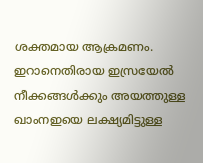ശക്തമായ ആക്രമണം. ഇറാനെതിരായ ഇസ്രയേൽ നീക്കങ്ങൾക്കും അയത്തുള്ള ഖാംനഇയെ ലക്ഷ്യമിട്ടുള്ള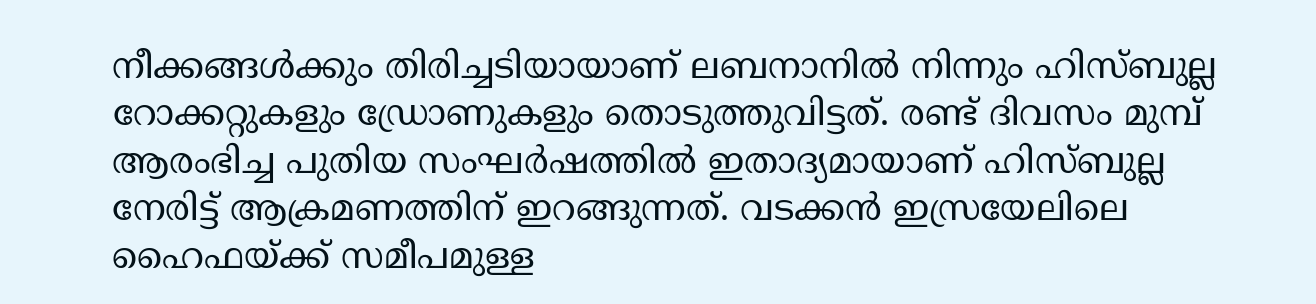നീക്കങ്ങൾക്കും തിരിച്ചടിയായാണ് ലബനാനിൽ നിന്നും ഹിസ്ബുല്ല റോക്കറ്റുകളും ഡ്രോണുകളും തൊടുത്തുവിട്ടത്. രണ്ട് ദിവസം മുമ്പ് ആരംഭിച്ച പുതിയ സംഘർഷത്തിൽ ഇതാദ്യമായാണ് ഹിസ്ബുല്ല നേരിട്ട് ആക്രമണത്തിന് ഇറങ്ങുന്നത്. വടക്കൻ ഇസ്രയേലിലെ ഹൈഫയ്ക്ക് സമീപമുള്ള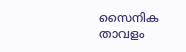സൈനിക താവളം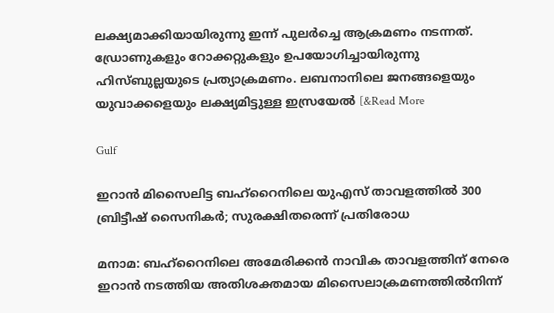ലക്ഷ്യമാക്കിയായിരുന്നു ഇന്ന് പുലർച്ചെ ആക്രമണം നടന്നത്. ഡ്രോണുകളും റോക്കറ്റുകളും ഉപയോഗിച്ചായിരുന്നു ഹിസ്ബുല്ലയുടെ പ്രത്യാക്രമണം. ലബനാനിലെ ജനങ്ങളെയും യുവാക്കളെയും ലക്ഷ്യമിട്ടുള്ള ഇസ്രയേൽ [&Read More

Gulf

ഇറാൻ മിസൈലിട്ട ബഹ്‌റൈനിലെ യുഎസ് താവളത്തിൽ 300 ബ്രിട്ടീഷ് സൈനികർ; സുരക്ഷിതരെന്ന് പ്രതിരോധ

മനാമ: ബഹ്‌റൈനിലെ അമേരിക്കൻ നാവിക താവളത്തിന് നേരെ ഇറാൻ നടത്തിയ അതിശക്തമായ മിസൈലാക്രമണത്തിൽനിന്ന്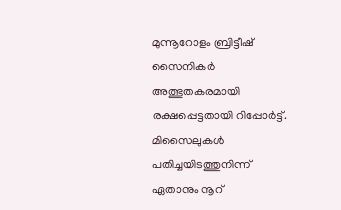മുന്നൂറോളം ബ്രിട്ടീഷ് സൈനികർ അത്ഭുതകരമായി രക്ഷപ്പെട്ടതായി റിപ്പോർട്ട്. മിസൈലുകൾ പതിച്ചയിടത്തുനിന്ന് ഏതാനും നൂറ്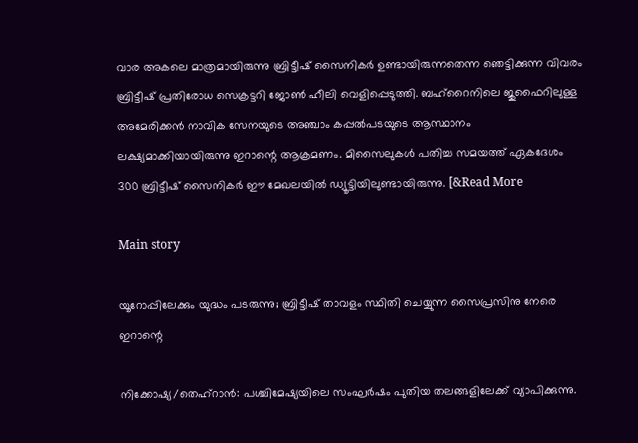വാര അകലെ മാത്രമായിരുന്നു ബ്രിട്ടീഷ് സൈനികർ ഉണ്ടായിരുന്നതെന്ന ഞെട്ടിക്കുന്ന വിവരം ബ്രിട്ടീഷ് പ്രതിരോധ സെക്രട്ടറി ജോൺ ഹീലി വെളിപ്പെടുത്തി. ബഹ്‌റൈനിലെ ജുഫൈറിലുള്ള അമേരിക്കൻ നാവിക സേനയുടെ അഞ്ചാം കപ്പൽപടയുടെ ആസ്ഥാനം ലക്ഷ്യമാക്കിയായിരുന്നു ഇറാന്റെ ആക്രമണം. മിസൈലുകൾ പതിച്ച സമയത്ത് ഏകദേശം 300 ബ്രിട്ടീഷ് സൈനികർ ഈ മേഖലയിൽ ഡ്യൂട്ടിയിലുണ്ടായിരുന്നു. [&Read More

Main story

യൂറോപ്പിലേക്കും യുദ്ധം പടരുന്നു; ബ്രിട്ടീഷ് താവളം സ്ഥിതി ചെയ്യുന്ന സൈപ്രസിനു നേരെ ഇറാന്റെ

നിക്കോഷ്യ/തെഹ്‌റാൻ: പശ്ചിമേഷ്യയിലെ സംഘർഷം പുതിയ തലങ്ങളിലേക്ക് വ്യാപിക്കുന്നു.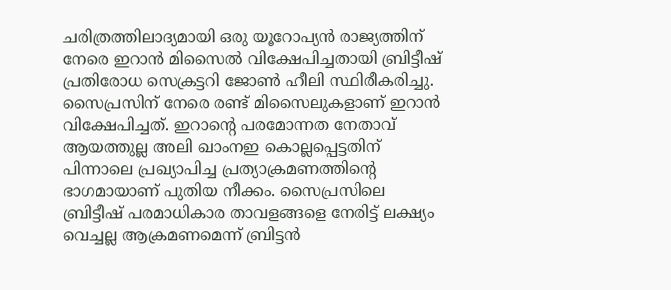ചരിത്രത്തിലാദ്യമായി ഒരു യൂറോപ്യൻ രാജ്യത്തിന് നേരെ ഇറാൻ മിസൈൽ വിക്ഷേപിച്ചതായി ബ്രിട്ടീഷ് പ്രതിരോധ സെക്രട്ടറി ജോൺ ഹീലി സ്ഥിരീകരിച്ചു. സൈപ്രസിന് നേരെ രണ്ട് മിസൈലുകളാണ് ഇറാൻ വിക്ഷേപിച്ചത്. ഇറാന്റെ പരമോന്നത നേതാവ് ആയത്തുല്ല അലി ഖാംനഇ കൊല്ലപ്പെട്ടതിന് പിന്നാലെ പ്രഖ്യാപിച്ച പ്രത്യാക്രമണത്തിന്റെ ഭാഗമായാണ് പുതിയ നീക്കം. സൈപ്രസിലെ ബ്രിട്ടീഷ് പരമാധികാര താവളങ്ങളെ നേരിട്ട് ലക്ഷ്യം വെച്ചല്ല ആക്രമണമെന്ന് ബ്രിട്ടൻ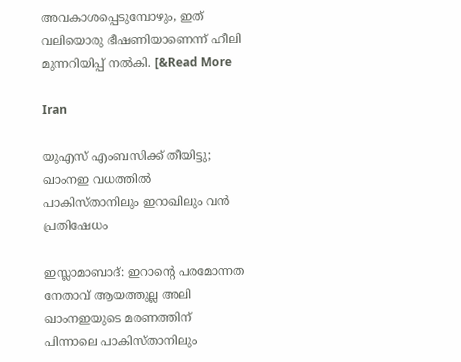അവകാശപ്പെടുമ്പോഴും, ഇത് വലിയൊരു ഭീഷണിയാണെന്ന് ഹീലി മുന്നറിയിപ്പ് നൽകി. [&Read More

Iran

യുഎസ് എംബസിക്ക് തീയിട്ടു; ഖാംനഇ വധത്തിൽ പാകിസ്താനിലും ഇറാഖിലും വൻ പ്രതിഷേധം

ഇസ്ലാമാബാദ്: ഇറാന്റെ പരമോന്നത നേതാവ് ആയത്തുല്ല അലി ഖാംനഇയുടെ മരണത്തിന് പിന്നാലെ പാകിസ്താനിലും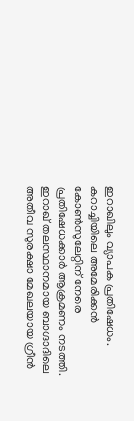ഇറാഖിലും വ്യാപക പ്രതിഷേധം. കറാച്ചിയിലെ അമേരിക്കൻ കോൺസുലേറ്റിന് നേരെ പ്രതിഷേധക്കാർ ആക്രമണം നടത്തി. ഇറാഖ് തലസ്ഥാനമായ ബാഗ്ദാദിലെ അതീവ സുരക്ഷാ മേഖലയായ ഗ്രീൻ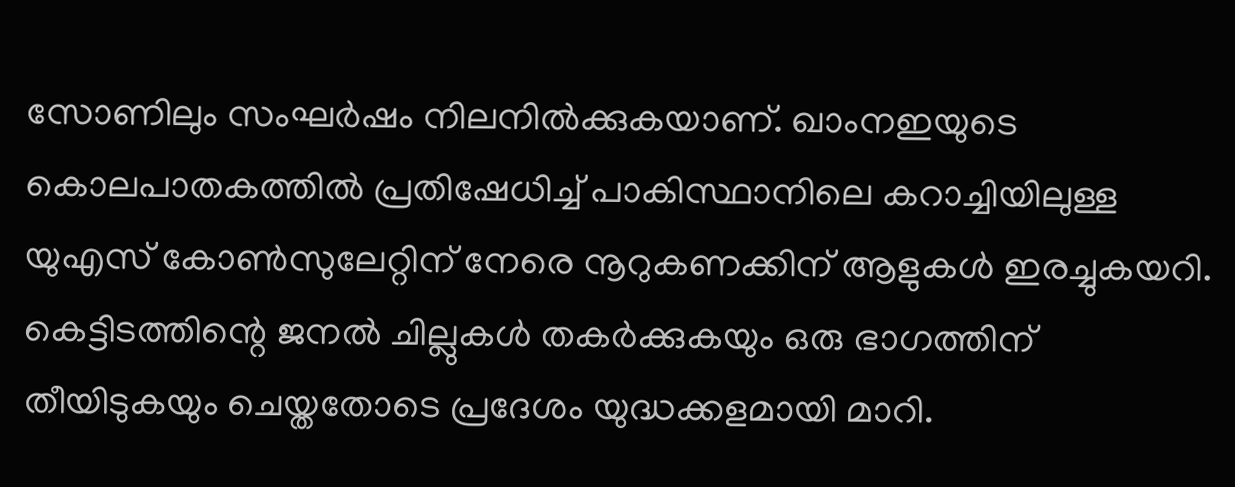സോണിലും സംഘർഷം നിലനിൽക്കുകയാണ്. ഖാംനഇയുടെ കൊലപാതകത്തിൽ പ്രതിഷേധിച്ച് പാകിസ്ഥാനിലെ കറാച്ചിയിലുള്ള യുഎസ് കോൺസുലേറ്റിന് നേരെ നൂറുകണക്കിന് ആളുകൾ ഇരച്ചുകയറി. കെട്ടിടത്തിന്റെ ജനൽ ചില്ലുകൾ തകർക്കുകയും ഒരു ഭാഗത്തിന് തീയിടുകയും ചെയ്തതോടെ പ്രദേശം യുദ്ധക്കളമായി മാറി.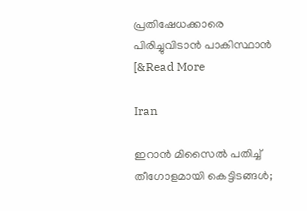പ്രതിഷേധക്കാരെ പിരിച്ചുവിടാൻ പാകിസ്ഥാൻ [&Read More

Iran

ഇറാൻ മിസൈൽ പതിച്ച് തീഗോളമായി കെട്ടിടങ്ങൾ;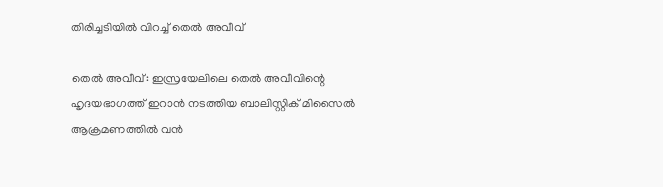തിരിച്ചടിയിൽ വിറച്ച് തെൽ അവീവ്‌

തെല്‍ അവീവ്: ഇസ്രയേലിലെ തെൽ അവീവിന്റെ ഹൃദയഭാഗത്ത് ഇറാൻ നടത്തിയ ബാലിസ്റ്റിക് മിസൈൽ ആക്രമണത്തിൽ വൻ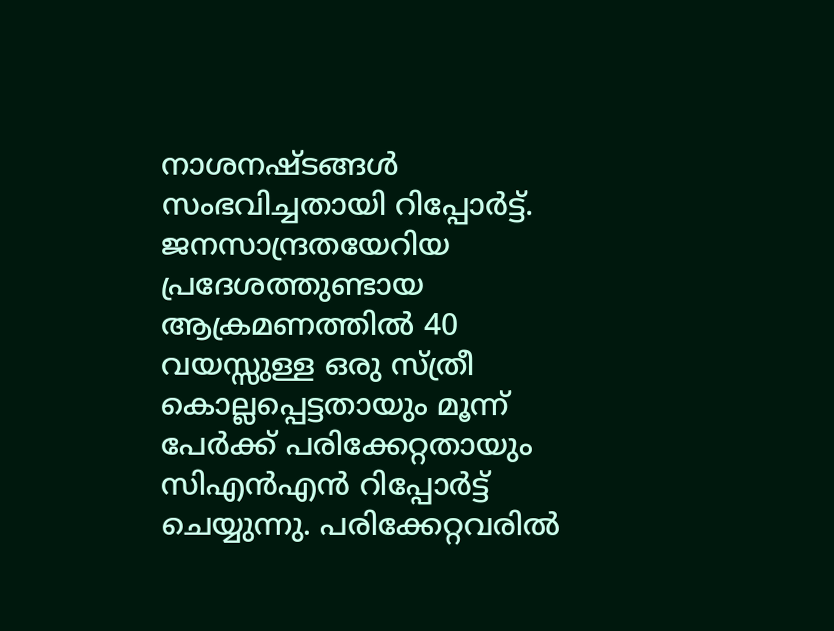നാശനഷ്ടങ്ങൾ സംഭവിച്ചതായി റിപ്പോർട്ട്. ജനസാന്ദ്രതയേറിയ പ്രദേശത്തുണ്ടായ ആക്രമണത്തിൽ 40 വയസ്സുള്ള ഒരു സ്ത്രീ കൊല്ലപ്പെട്ടതായും മൂന്ന് പേർക്ക് പരിക്കേറ്റതായും സിഎൻഎൻ റിപ്പോർട്ട് ചെയ്യുന്നു. പരിക്കേറ്റവരിൽ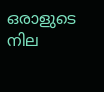ഒരാളുടെ നില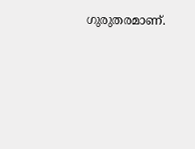ഗുരുതരമാണ്.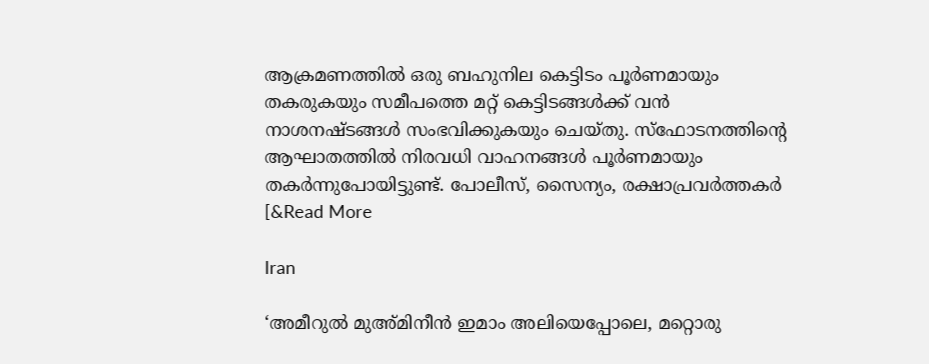ആക്രമണത്തിൽ ഒരു ബഹുനില കെട്ടിടം പൂർണമായും തകരുകയും സമീപത്തെ മറ്റ് കെട്ടിടങ്ങൾക്ക് വൻ നാശനഷ്ടങ്ങൾ സംഭവിക്കുകയും ചെയ്തു. സ്ഫോടനത്തിന്റെ ആഘാതത്തിൽ നിരവധി വാഹനങ്ങൾ പൂർണമായും തകർന്നുപോയിട്ടുണ്ട്. പോലീസ്, സൈന്യം, രക്ഷാപ്രവർത്തകർ [&Read More

Iran

‘അമീറുൽ മുഅ്മിനീൻ ഇമാം അലിയെപ്പോലെ, മറ്റൊരു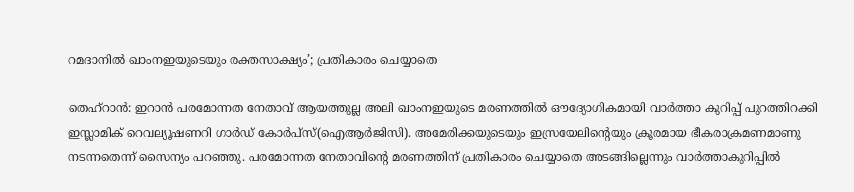റമദാനിൽ ഖാംനഇയുടെയും രക്തസാക്ഷ്യം’; പ്രതികാരം ചെയ്യാതെ

തെഹ്റാന്‍: ഇറാൻ പരമോന്നത നേതാവ് ആയത്തുല്ല അലി ഖാംനഇയുടെ മരണത്തിൽ ഔദ്യോഗികമായി വാർത്താ കുറിപ്പ് പുറത്തിറക്കി ഇസ്ലാമിക് റെവല്യൂഷണറി ഗാർഡ് കോർപ്‌സ്(ഐആർജിസി). അമേരിക്കയുടെയും ഇസ്രയേലിന്റെയും ക്രൂരമായ ഭീകരാക്രമണമാണു നടന്നതെന്ന് സൈന്യം പറഞ്ഞു. പരമോന്നത നേതാവിന്റെ മരണത്തിന് പ്രതികാരം ചെയ്യാതെ അടങ്ങില്ലെന്നും വാർത്താകുറിപ്പിൽ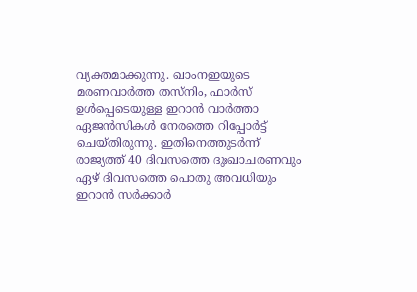വ്യക്തമാക്കുന്നു. ഖാംനഇയുടെ മരണവാർത്ത തസ്‌നിം, ഫാർസ് ഉൾപ്പെടെയുള്ള ഇറാൻ വാർത്താ ഏജൻസികൾ നേരത്തെ റിപ്പോർട്ട് ചെയ്തിരുന്നു. ഇതിനെത്തുടർന്ന് രാജ്യത്ത് 40 ദിവസത്തെ ദുഃഖാചരണവും ഏഴ് ദിവസത്തെ പൊതു അവധിയും ഇറാൻ സർക്കാർ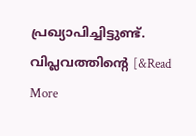പ്രഖ്യാപിച്ചിട്ടുണ്ട്. വിപ്ലവത്തിന്റെ [&Read More